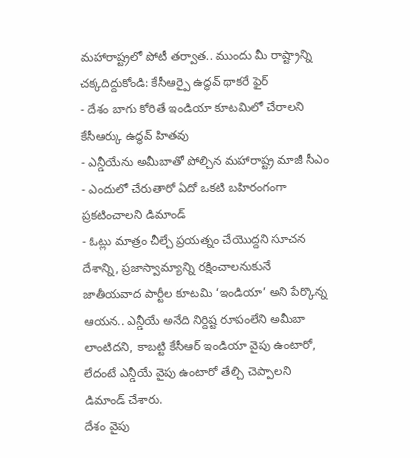మహారాష్ట్రలో పోటీ తర్వాత.. ముందు మీ రాష్ట్రాన్ని చక్కదిద్దుకోండి: కేసీఆర్పై ఉద్ధవ్ థాకరే ఫైర్
- దేశం బాగు కోరితే ఇండియా కూటమిలో చేరాలని కేసీఆర్కు ఉద్ధవ్ హితవు
- ఎన్డీయేను అమీబాతో పోల్చిన మహారాష్ట్ర మాజీ సీఎం
- ఎందులో చేరుతారో ఏదో ఒకటి బహిరంగంగా ప్రకటించాలని డిమాండ్
- ఓట్లు మాత్రం చీల్చే ప్రయత్నం చేయొద్దని సూచన
దేశాన్ని, ప్రజాస్వామ్యాన్ని రక్షించాలనుకునే జాతీయవాద పార్టీల కూటమి ‘ఇండియా’ అని పేర్కొన్న ఆయన.. ఎన్డీయే అనేది నిర్దిష్ట రూపంలేని అమీబా లాంటిదని, కాబట్టి కేసీఆర్ ఇండియా వైపు ఉంటారో, లేదంటే ఎన్డీయే వైపు ఉంటారో తేల్చి చెప్పాలని డిమాండ్ చేశారు.
దేశం వైపు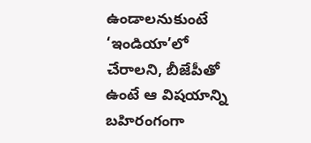ఉండాలనుకుంటే ‘ఇండియా’లో చేరాలని, బీజేపీతో ఉంటే ఆ విషయాన్ని బహిరంగంగా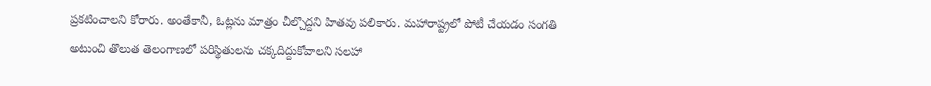ప్రకటించాలని కోరారు. అంతేకానీ, ఓట్లను మాత్రం చీల్చొద్దని హితవు పలికారు. మహారాష్ట్రలో పోటీ చేయడం సంగతి అటుంచి తొలుత తెలంగాణలో పరిస్థితులను చక్కదిద్దుకోవాలని సలహా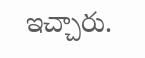ఇచ్చారు.